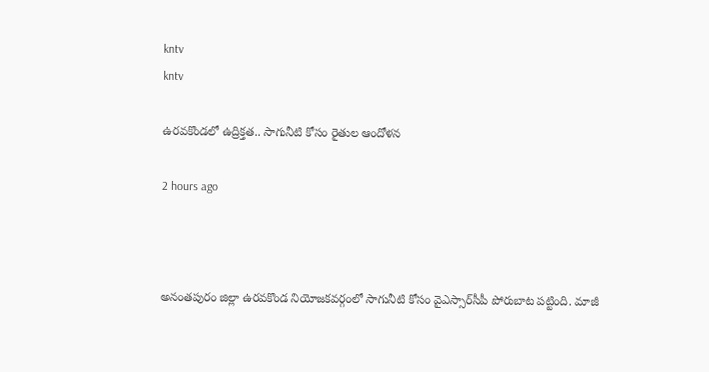kntv
kntv

ఉరవకొండలో ఉద్రిక్తత.. సాగునీటి కోసం రైతుల ఆందోళన

2 hours ago



అనంతపురం జిల్లా ఉరవకొండ నియోజకవర్గంలో సాగునీటి కోసం వైఎస్సార్‌సీపీ పోరుబాట పట్టింది. మాజీ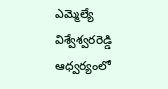ఎమ్మెల్యే విశ్వేశ్వరరెడ్డి ఆధ్వర్యంలో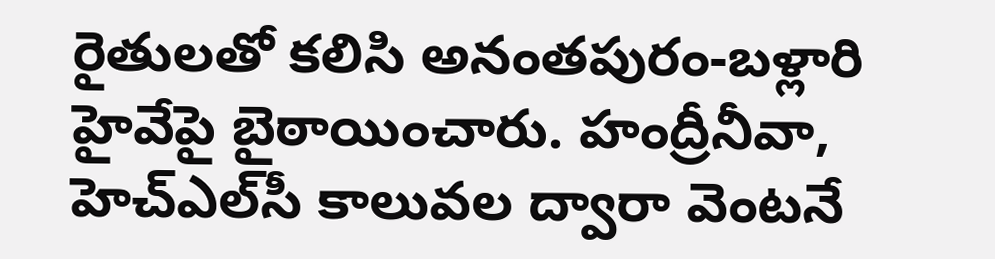రైతులతో కలిసి అనంతపురం-బళ్లారి హైవేపై బైఠాయించారు. హంద్రీనీవా, హెచ్‌ఎల్‌సీ కాలువల ద్వారా వెంటనే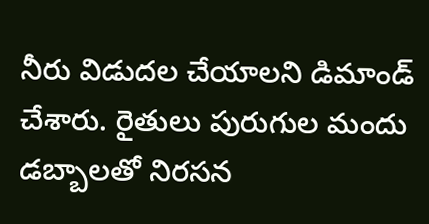నీరు విడుదల చేయాలని డిమాండ్ చేశారు. రైతులు పురుగుల మందు డబ్బాలతో నిరసన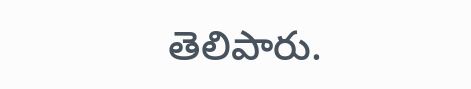తెలిపారు.